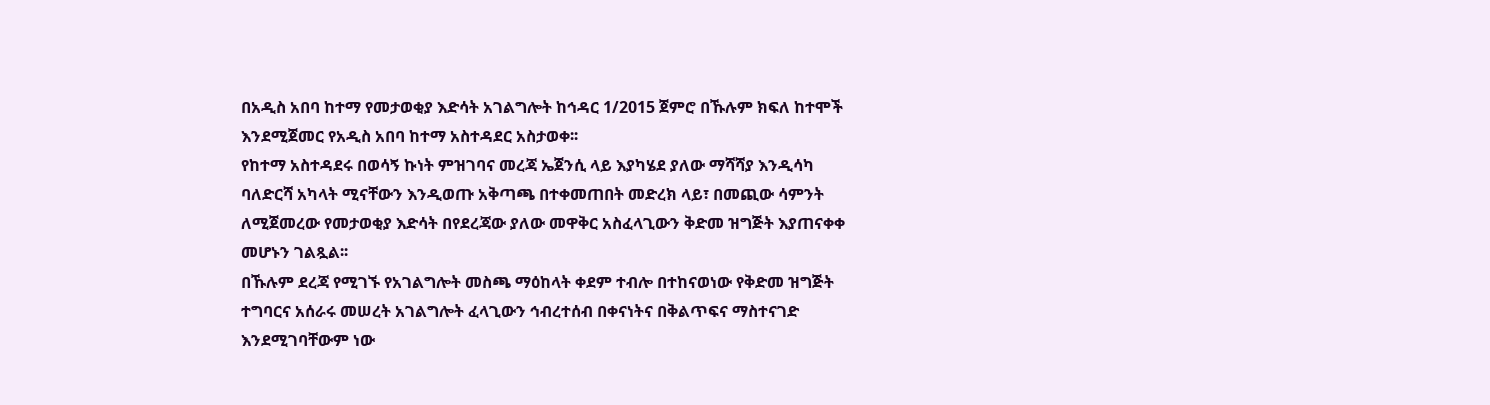በአዲስ አበባ ከተማ የመታወቂያ እድሳት አገልግሎት ከኅዳር 1/2015 ጀምሮ በኹሉም ክፍለ ከተሞች እንደሚጀመር የአዲስ አበባ ከተማ አስተዳደር አስታወቀ፡፡
የከተማ አስተዳደሩ በወሳኝ ኩነት ምዝገባና መረጃ ኤጀንሲ ላይ እያካሄደ ያለው ማሻሻያ እንዲሳካ ባለድርሻ አካላት ሚናቸውን እንዲወጡ አቅጣጫ በተቀመጠበት መድረክ ላይ፣ በመጪው ሳምንት ለሚጀመረው የመታወቂያ እድሳት በየደረጃው ያለው መዋቅር አስፈላጊውን ቅድመ ዝግጅት እያጠናቀቀ መሆኑን ገልጿል፡፡
በኹሉም ደረጃ የሚገኙ የአገልግሎት መስጫ ማዕከላት ቀደም ተብሎ በተከናወነው የቅድመ ዝግጅት ተግባርና አሰራሩ መሠረት አገልግሎት ፈላጊውን ኅብረተሰብ በቀናነትና በቅልጥፍና ማስተናገድ እንደሚገባቸውም ነው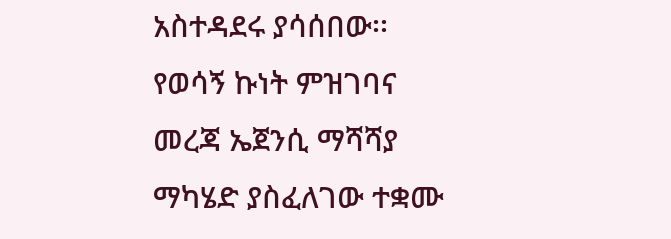አስተዳደሩ ያሳሰበው፡፡
የወሳኝ ኩነት ምዝገባና መረጃ ኤጀንሲ ማሻሻያ ማካሄድ ያስፈለገው ተቋሙ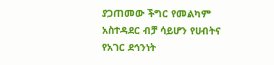ያጋጠመው ችግር የመልካም አስተዳደር ብቻ ሳይሆን የሀብትና የአገር ደኅንነት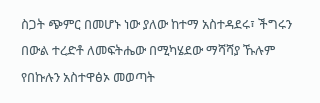ስጋት ጭምር በመሆኑ ነው ያለው ከተማ አስተዳደሩ፣ ችግሩን በውል ተረድቶ ለመፍትሔው በሚካሄደው ማሻሻያ ኹሉም የበኩሉን አስተዋፅኦ መወጣት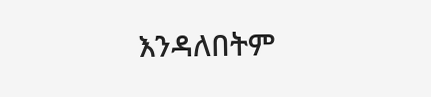እንዳለበትም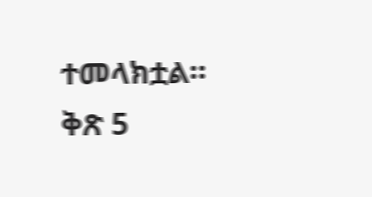ተመላክቷል።
ቅጽ 5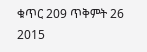ቁጥር 209 ጥቅምት 26 2015